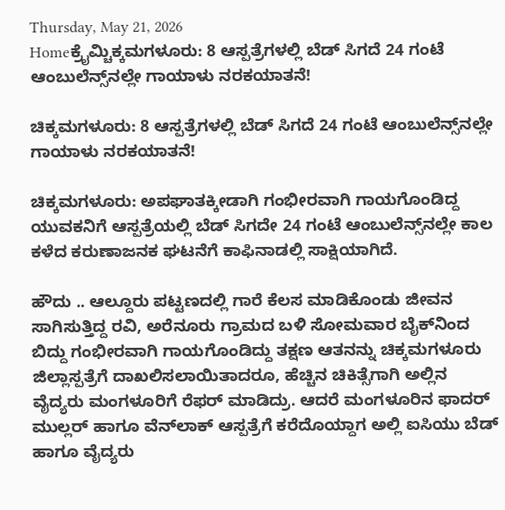Thursday, May 21, 2026
Homeಕ್ರೈಮ್ಚಿಕ್ಕಮಗಳೂರು: 8 ಆಸ್ಪತ್ರೆಗಳಲ್ಲಿ ಬೆಡ್ ಸಿಗದೆ 24 ಗಂಟೆ ಆಂಬುಲೆನ್ಸ್‌ನಲ್ಲೇ ಗಾಯಾಳು ನರಕಯಾತನೆ!

ಚಿಕ್ಕಮಗಳೂರು: 8 ಆಸ್ಪತ್ರೆಗಳಲ್ಲಿ ಬೆಡ್ ಸಿಗದೆ 24 ಗಂಟೆ ಆಂಬುಲೆನ್ಸ್‌ನಲ್ಲೇ ಗಾಯಾಳು ನರಕಯಾತನೆ!

ಚಿಕ್ಕಮಗಳೂರು: ಅಪಘಾತಕ್ಕೀಡಾಗಿ ಗಂಭೀರವಾಗಿ ಗಾಯಗೊಂಡಿದ್ದ ಯುವಕನಿಗೆ ಆಸ್ಪತ್ರೆಯಲ್ಲಿ ಬೆಡ್ ಸಿಗದೇ 24 ಗಂಟೆ ಆಂಬುಲೆನ್ಸ್‌ನಲ್ಲೇ ಕಾಲ ಕಳೆದ ಕರುಣಾಜನಕ ಘಟನೆಗೆ ಕಾಫಿನಾಡಲ್ಲಿ ಸಾಕ್ಷಿಯಾಗಿದೆ.

ಹೌದು .. ಆಲ್ದೂರು ಪಟ್ಟಣದಲ್ಲಿ ಗಾರೆ ಕೆಲಸ ಮಾಡಿಕೊಂಡು ಜೀವನ ಸಾಗಿಸುತ್ತಿದ್ದ ರವಿ, ಅರೆನೂರು ಗ್ರಾಮದ ಬಳಿ ಸೋಮವಾರ ಬೈಕ್‌ನಿಂದ ಬಿದ್ದು ಗಂಭೀರವಾಗಿ ಗಾಯಗೊಂಡಿದ್ದು ತಕ್ಷಣ ಆತನನ್ನು ಚಿಕ್ಕಮಗಳೂರು ಜಿಲ್ಲಾಸ್ಪತ್ರೆಗೆ ದಾಖಲಿಸಲಾಯಿತಾದರೂ, ಹೆಚ್ಚಿನ ಚಿಕಿತ್ಸೆಗಾಗಿ ಅಲ್ಲಿನ ವೈದ್ಯರು ಮಂಗಳೂರಿಗೆ ರೆಫರ್ ಮಾಡಿದ್ರು. ಆದರೆ ಮಂಗಳೂರಿನ ಫಾದರ್ ಮುಲ್ಲರ್ ಹಾಗೂ ವೆನ್‌ಲಾಕ್ ಆಸ್ಪತ್ರೆಗೆ ಕರೆದೊಯ್ದಾಗ ಅಲ್ಲಿ ಐಸಿಯು ಬೆಡ್ ಹಾಗೂ ವೈದ್ಯರು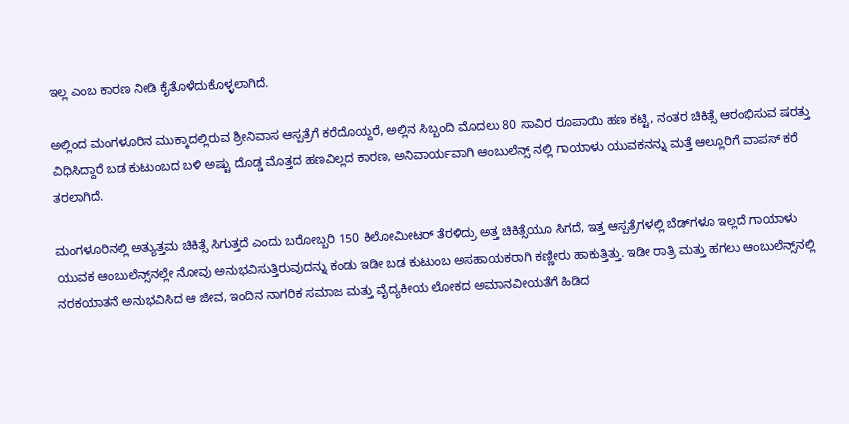ಇಲ್ಲ ಎಂಬ ಕಾರಣ ನೀಡಿ ಕೈತೊಳೆದುಕೊಳ್ಳಲಾಗಿದೆ.

ಅಲ್ಲಿಂದ ಮಂಗಳೂರಿನ ಮುಕ್ಕಾದಲ್ಲಿರುವ ಶ್ರೀನಿವಾಸ ಆಸ್ಪತ್ರೆಗೆ ಕರೆದೊಯ್ದರೆ, ಅಲ್ಲಿನ ಸಿಬ್ಬಂದಿ ಮೊದಲು 80 ಸಾವಿರ ರೂಪಾಯಿ ಹಣ ಕಟ್ಟಿ, ನಂತರ ಚಿಕಿತ್ಸೆ ಆರಂಭಿಸುವ ಷರತ್ತು ವಿಧಿಸಿದ್ದಾರೆ ಬಡ ಕುಟುಂಬದ ಬಳಿ ಅಷ್ಟು ದೊಡ್ಡ ಮೊತ್ತದ ಹಣವಿಲ್ಲದ ಕಾರಣ, ಅನಿವಾರ್ಯವಾಗಿ ಆಂಬುಲೆನ್ಸ್ ನಲ್ಲಿ ಗಾಯಾಳು ಯುವಕನನ್ನು ಮತ್ತೆ ಆಲ್ಲೂರಿಗೆ ವಾಪಸ್ ಕರೆ ತರಲಾಗಿದೆ.

ಮಂಗಳೂರಿನಲ್ಲಿ ಅತ್ಯುತ್ತಮ ಚಿಕಿತ್ಸೆ ಸಿಗುತ್ತದೆ ಎಂದು ಬರೋಬ್ಬರಿ 150 ಕಿಲೋಮೀಟರ್ ತೆರಳಿದ್ರು ಅತ್ತ ಚಿಕಿತ್ಸೆಯೂ ಸಿಗದೆ, ಇತ್ತ ಆಸ್ಪತ್ರೆಗಳಲ್ಲಿ ಬೆಡ್‌ಗಳೂ ಇಲ್ಲದೆ ಗಾಯಾಳು ಯುವಕ ಆಂಬುಲೆನ್ಸ್‌ನಲ್ಲೇ ನೋವು ಅನುಭವಿಸುತ್ತಿರುವುದನ್ನು ಕಂಡು ಇಡೀ ಬಡ ಕುಟುಂಬ ಅಸಹಾಯಕರಾಗಿ ಕಣ್ಣೀರು ಹಾಕುತ್ತಿತ್ತು. ಇಡೀ ರಾತ್ರಿ ಮತ್ತು ಹಗಲು ಆಂಬುಲೆನ್ಸ್‌ನಲ್ಲಿ ನರಕಯಾತನೆ ಅನುಭವಿಸಿದ ಆ ಜೀವ, ಇಂದಿನ ನಾಗರಿಕ ಸಮಾಜ ಮತ್ತು ವೈದ್ಯಕೀಯ ಲೋಕದ ಅಮಾನವೀಯತೆಗೆ ಹಿಡಿದ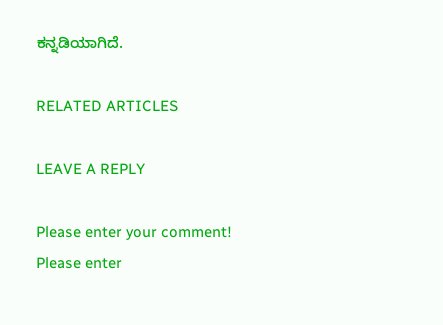ಕನ್ನಡಿಯಾಗಿದೆ.

RELATED ARTICLES

LEAVE A REPLY

Please enter your comment!
Please enter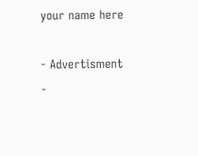your name here

- Advertisment -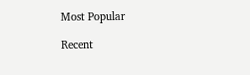Most Popular

Recent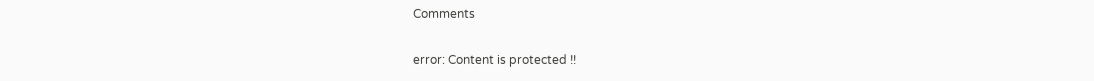Comments

error: Content is protected !!